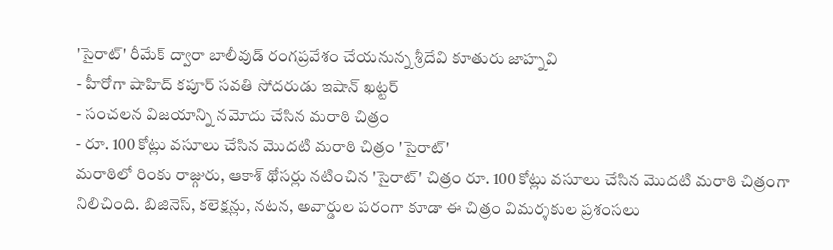'సైరాట్' రీమేక్ ద్వారా బాలీవుడ్ రంగప్రవేశం చేయనున్న శ్రీదేవి కూతురు జాహ్నవి
- హీరోగా షాహిద్ కపూర్ సవతి సోదరుడు ఇషాన్ ఖట్టర్
- సంచలన విజయాన్ని నమోదు చేసిన మరాఠి చిత్రం
- రూ. 100 కోట్లు వసూలు చేసిన మొదటి మరాఠి చిత్రం 'సైరాట్'
మరాఠిలో రింకు రాజ్గురు, ఆకాశ్ థోసర్లు నటించిన 'సైరాట్' చిత్రం రూ. 100 కోట్లు వసూలు చేసిన మొదటి మరాఠి చిత్రంగా నిలిచింది. బిజినెస్, కలెక్షన్లు, నటన, అవార్డుల పరంగా కూడా ఈ చిత్రం విమర్శకుల ప్రశంసలు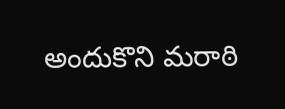అందుకొని మరాఠి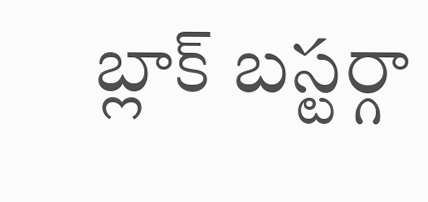బ్లాక్ బస్టర్గా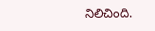నిలిచింది.